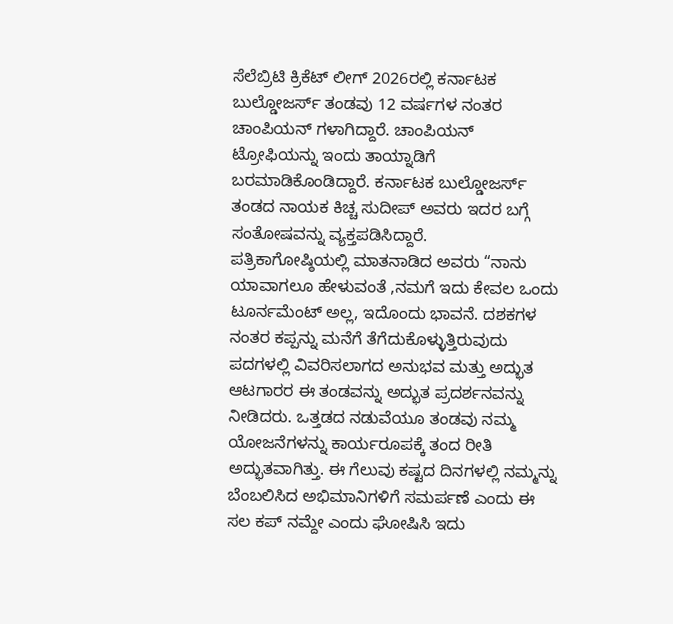ಸೆಲೆಬ್ರಿಟಿ ಕ್ರಿಕೆಟ್ ಲೀಗ್ 2026ರಲ್ಲಿ ಕರ್ನಾಟಕ ಬುಲ್ಡೋಜರ್ಸ್ ತಂಡವು 12 ವರ್ಷಗಳ ನಂತರ ಚಾಂಪಿಯನ್ ಗಳಾಗಿದ್ದಾರೆ. ಚಾಂಪಿಯನ್ ಟ್ರೋಫಿಯನ್ನು ಇಂದು ತಾಯ್ನಾಡಿಗೆ ಬರಮಾಡಿಕೊಂಡಿದ್ದಾರೆ. ಕರ್ನಾಟಕ ಬುಲ್ಡೋಜರ್ಸ್ ತಂಡದ ನಾಯಕ ಕಿಚ್ಚ ಸುದೀಪ್ ಅವರು ಇದರ ಬಗ್ಗೆ ಸಂತೋಷವನ್ನು ವ್ಯಕ್ತಪಡಿಸಿದ್ದಾರೆ.
ಪತ್ರಿಕಾಗೋಷ್ಠಿಯಲ್ಲಿ ಮಾತನಾಡಿದ ಅವರು “ನಾನು ಯಾವಾಗಲೂ ಹೇಳುವಂತೆ ,ನಮಗೆ ಇದು ಕೇವಲ ಒಂದು ಟೂರ್ನಮೆಂಟ್ ಅಲ್ಲ, ಇದೊಂದು ಭಾವನೆ. ದಶಕಗಳ ನಂತರ ಕಪ್ಪನ್ನು ಮನೆಗೆ ತೆಗೆದುಕೊಳ್ಳುತ್ತಿರುವುದು ಪದಗಳಲ್ಲಿ ವಿವರಿಸಲಾಗದ ಅನುಭವ ಮತ್ತು ಅದ್ಭುತ ಆಟಗಾರರ ಈ ತಂಡವನ್ನು ಅದ್ಭುತ ಪ್ರದರ್ಶನವನ್ನು ನೀಡಿದರು. ಒತ್ತಡದ ನಡುವೆಯೂ ತಂಡವು ನಮ್ಮ ಯೋಜನೆಗಳನ್ನು ಕಾರ್ಯರೂಪಕ್ಕೆ ತಂದ ರೀತಿ ಅದ್ಭುತವಾಗಿತ್ತು. ಈ ಗೆಲುವು ಕಷ್ಟದ ದಿನಗಳಲ್ಲಿ ನಮ್ಮನ್ನು ಬೆಂಬಲಿಸಿದ ಅಭಿಮಾನಿಗಳಿಗೆ ಸಮರ್ಪಣೆ ಎಂದು ಈ ಸಲ ಕಪ್ ನಮ್ದೇ ಎಂದು ಘೋಷಿಸಿ ಇದು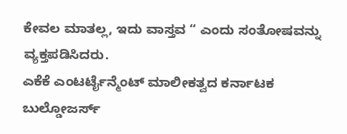ಕೇವಲ ಮಾತಲ್ಲ, ಇದು ವಾಸ್ತವ “ ಎಂದು ಸಂತೋಷವನ್ನು ವ್ಯಕ್ತಪಡಿಸಿದರು.
ಎಕೆಕೆ ಎಂಟರ್ಟೈನ್ಮೆಂಟ್ ಮಾಲೀಕತ್ವದ ಕರ್ನಾಟಕ ಬುಲ್ಡೋಜರ್ಸ್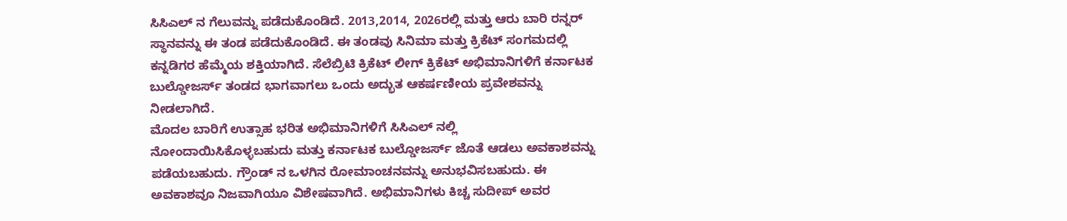ಸಿಸಿಎಲ್ ನ ಗೆಲುವನ್ನು ಪಡೆದುಕೊಂಡಿದೆ. 2013,2014, 2026ರಲ್ಲಿ ಮತ್ತು ಆರು ಬಾರಿ ರನ್ನರ್ ಸ್ಥಾನವನ್ನು ಈ ತಂಡ ಪಡೆದುಕೊಂಡಿದೆ. ಈ ತಂಡವು ಸಿನಿಮಾ ಮತ್ತು ಕ್ರಿಕೆಟ್ ಸಂಗಮದಲ್ಲಿ ಕನ್ನಡಿಗರ ಹೆಮ್ಮೆಯ ಶಕ್ತಿಯಾಗಿದೆ. ಸೆಲೆಬ್ರಿಟಿ ಕ್ರಿಕೆಟ್ ಲೀಗ್ ಕ್ರಿಕೆಟ್ ಅಭಿಮಾನಿಗಳಿಗೆ ಕರ್ನಾಟಕ ಬುಲ್ಡೋಜರ್ಸ್ ತಂಡದ ಭಾಗವಾಗಲು ಒಂದು ಅದ್ಭುತ ಆಕರ್ಷಣೀಯ ಪ್ರವೇಶವನ್ನು ನೀಡಲಾಗಿದೆ.
ಮೊದಲ ಬಾರಿಗೆ ಉತ್ಸಾಹ ಭರಿತ ಅಭಿಮಾನಿಗಳಿಗೆ ಸಿಸಿಎಲ್ ನಲ್ಲಿ ನೋಂದಾಯಿಸಿಕೊಳ್ಳಬಹುದು ಮತ್ತು ಕರ್ನಾಟಕ ಬುಲ್ಡೋಜರ್ಸ್ ಜೊತೆ ಆಡಲು ಅವಕಾಶವನ್ನು ಪಡೆಯಬಹುದು. ಗ್ರೌಂಡ್ ನ ಒಳಗಿನ ರೋಮಾಂಚನವನ್ನು ಅನುಭವಿಸಬಹುದು. ಈ ಅವಕಾಶವೂ ನಿಜವಾಗಿಯೂ ವಿಶೇಷವಾಗಿದೆ. ಅಭಿಮಾನಿಗಳು ಕಿಚ್ಚ ಸುದೀಪ್ ಅವರ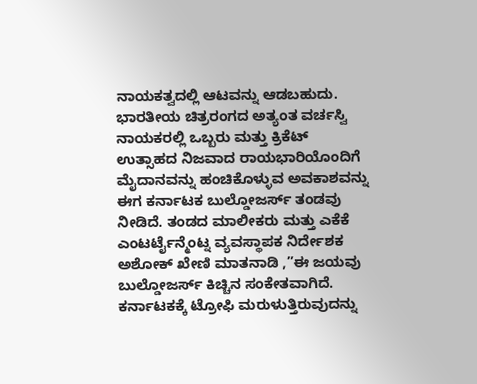ನಾಯಕತ್ವದಲ್ಲಿ ಆಟವನ್ನು ಆಡಬಹುದು.
ಭಾರತೀಯ ಚಿತ್ರರಂಗದ ಅತ್ಯಂತ ವರ್ಚಸ್ವಿ ನಾಯಕರಲ್ಲಿ ಒಬ್ಬರು ಮತ್ತು ಕ್ರಿಕೆಟ್ ಉತ್ಸಾಹದ ನಿಜವಾದ ರಾಯಭಾರಿಯೊಂದಿಗೆ ಮೈದಾನವನ್ನು ಹಂಚಿಕೊಳ್ಳುವ ಅವಕಾಶವನ್ನು ಈಗ ಕರ್ನಾಟಕ ಬುಲ್ಡೋಜರ್ಸ್ ತಂಡವು ನೀಡಿದೆ. ತಂಡದ ಮಾಲೀಕರು ಮತ್ತು ಎಕೆಕೆ ಎಂಟರ್ಟೈನ್ಮೆಂಟ್ನ ವ್ಯವಸ್ಥಾಪಕ ನಿರ್ದೇಶಕ ಅಶೋಕ್ ಖೇಣಿ ಮಾತನಾಡಿ ,”ಈ ಜಯವು ಬುಲ್ಡೋಜರ್ಸ್ ಕಿಚ್ಚಿನ ಸಂಕೇತವಾಗಿದೆ. ಕರ್ನಾಟಕಕ್ಕೆ ಟ್ರೋಫಿ ಮರುಳುತ್ತಿರುವುದನ್ನು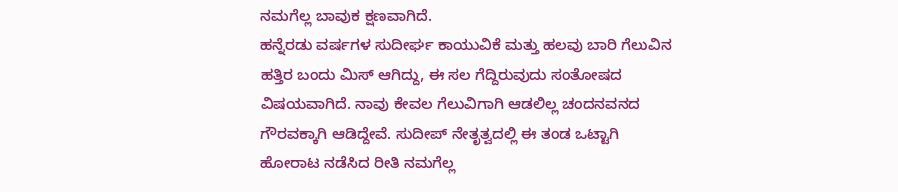ನಮಗೆಲ್ಲ ಬಾವುಕ ಕ್ಷಣವಾಗಿದೆ.
ಹನ್ನೆರಡು ವರ್ಷಗಳ ಸುದೀರ್ಘ ಕಾಯುವಿಕೆ ಮತ್ತು ಹಲವು ಬಾರಿ ಗೆಲುವಿನ ಹತ್ತಿರ ಬಂದು ಮಿಸ್ ಆಗಿದ್ದು, ಈ ಸಲ ಗೆದ್ದಿರುವುದು ಸಂತೋಷದ ವಿಷಯವಾಗಿದೆ. ನಾವು ಕೇವಲ ಗೆಲುವಿಗಾಗಿ ಆಡಲಿಲ್ಲ ಚಂದನವನದ ಗೌರವಕ್ಕಾಗಿ ಆಡಿದ್ದೇವೆ. ಸುದೀಪ್ ನೇತೃತ್ವದಲ್ಲಿ ಈ ತಂಡ ಒಟ್ಟಾಗಿ ಹೋರಾಟ ನಡೆಸಿದ ರೀತಿ ನಮಗೆಲ್ಲ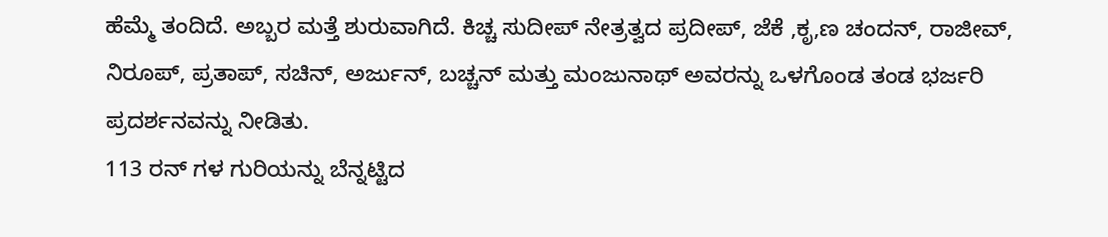ಹೆಮ್ಮೆ ತಂದಿದೆ. ಅಬ್ಬರ ಮತ್ತೆ ಶುರುವಾಗಿದೆ. ಕಿಚ್ಚ ಸುದೀಪ್ ನೇತ್ರತ್ವದ ಪ್ರದೀಪ್, ಜೆಕೆ ,ಕೃ,ಣ ಚಂದನ್, ರಾಜೀವ್, ನಿರೂಪ್, ಪ್ರತಾಪ್, ಸಚಿನ್, ಅರ್ಜುನ್, ಬಚ್ಚನ್ ಮತ್ತು ಮಂಜುನಾಥ್ ಅವರನ್ನು ಒಳಗೊಂಡ ತಂಡ ಭರ್ಜರಿ ಪ್ರದರ್ಶನವನ್ನು ನೀಡಿತು.
113 ರನ್ ಗಳ ಗುರಿಯನ್ನು ಬೆನ್ನಟ್ಟಿದ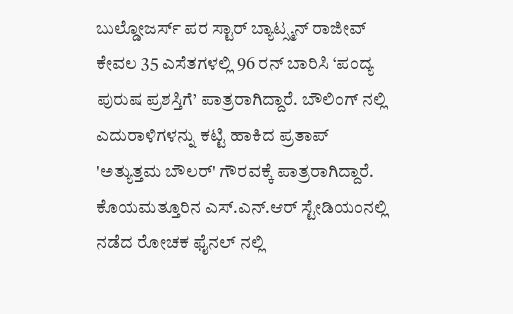ಬುಲ್ಡೋಜರ್ಸ್ ಪರ ಸ್ಟಾರ್ ಬ್ಯಾಟ್ಸ್ಮನ್ ರಾಜೀವ್ ಕೇವಲ 35 ಎಸೆತಗಳಲ್ಲಿ 96 ರನ್ ಬಾರಿಸಿ ‘ಪಂದ್ಯ ಪುರುಷ ಪ್ರಶಸ್ತಿಗೆ’ ಪಾತ್ರರಾಗಿದ್ದಾರೆ. ಬೌಲಿಂಗ್ ನಲ್ಲಿ ಎದುರಾಳಿಗಳನ್ನು ಕಟ್ಟಿ ಹಾಕಿದ ಪ್ರತಾಪ್ 'ಅತ್ಯುತ್ತಮ ಬೌಲರ್' ಗೌರವಕ್ಕೆ ಪಾತ್ರರಾಗಿದ್ದಾರೆ. ಕೊಯಮತ್ತೂರಿನ ಎಸ್.ಎನ್.ಆರ್ ಸ್ಟೇಡಿಯಂನಲ್ಲಿ ನಡೆದ ರೋಚಕ ಫೈನಲ್ ನಲ್ಲಿ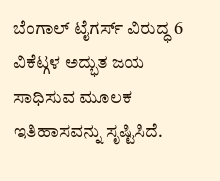ಬೆಂಗಾಲ್ ಟೈಗರ್ಸ್ ವಿರುದ್ಧ 6 ವಿಕೆಟ್ಗಳ ಅದ್ಭುತ ಜಯ ಸಾಧಿಸುವ ಮೂಲಕ ಇತಿಹಾಸವನ್ನು ಸೃಷ್ಟಿಸಿದೆ.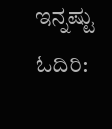ಇನ್ನಷ್ಟು ಓದಿರಿ: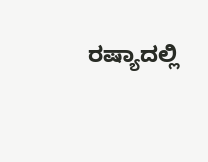ರಷ್ಯಾದಲ್ಲಿ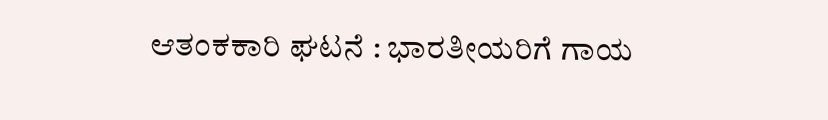ಆತಂಕಕಾರಿ ಘಟನೆ : ಭಾರತೀಯರಿಗೆ ಗಾಯ